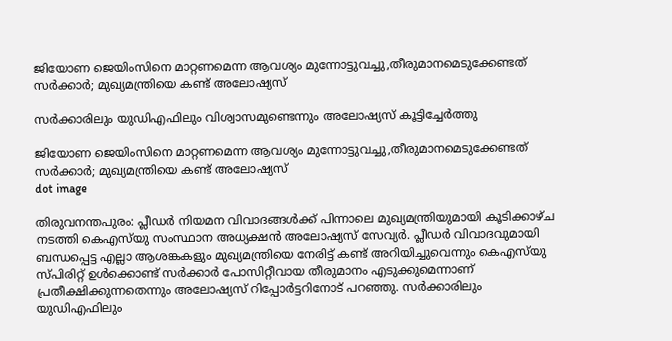ജിയോണ ജെയിംസിനെ മാറ്റണമെന്ന ആവശ്യം മുന്നോട്ടുവച്ചു,തീരുമാനമെടുക്കേണ്ടത് സർക്കാർ; മുഖ്യമന്ത്രിയെ കണ്ട് അലോഷ്യസ്

സര്‍ക്കാരിലും യുഡിഎഫിലും വിശ്വാസമുണ്ടെന്നും അലോഷ്യസ് കൂട്ടിച്ചേര്‍ത്തു

ജിയോണ ജെയിംസിനെ മാറ്റണമെന്ന ആവശ്യം മുന്നോട്ടുവച്ചു,തീരുമാനമെടുക്കേണ്ടത് സർക്കാർ; മുഖ്യമന്ത്രിയെ കണ്ട് അലോഷ്യസ്
dot image

തിരുവനന്തപുരം: പ്ലീഡര്‍ നിയമന വിവാദങ്ങള്‍ക്ക് പിന്നാലെ മുഖ്യമന്ത്രിയുമായി കൂടിക്കാഴ്ച നടത്തി കെഎസ്‌യു സംസ്ഥാന അധ്യക്ഷന്‍ അലോഷ്യസ് സേവ്യര്‍. പ്ലീഡര്‍ വിവാദവുമായി ബന്ധപ്പെട്ട എല്ലാ ആശങ്കകളും മുഖ്യമന്ത്രിയെ നേരിട്ട് കണ്ട് അറിയിച്ചുവെന്നും കെഎസ്‌യു സ്പിരിറ്റ് ഉള്‍ക്കൊണ്ട് സര്‍ക്കാര്‍ പോസിറ്റീവായ തീരുമാനം എടുക്കുമെന്നാണ് പ്രതീക്ഷിക്കുന്നതെന്നും അലോഷ്യസ് റിപ്പോര്‍ട്ടറിനോട് പറഞ്ഞു. സര്‍ക്കാരിലും യുഡിഎഫിലും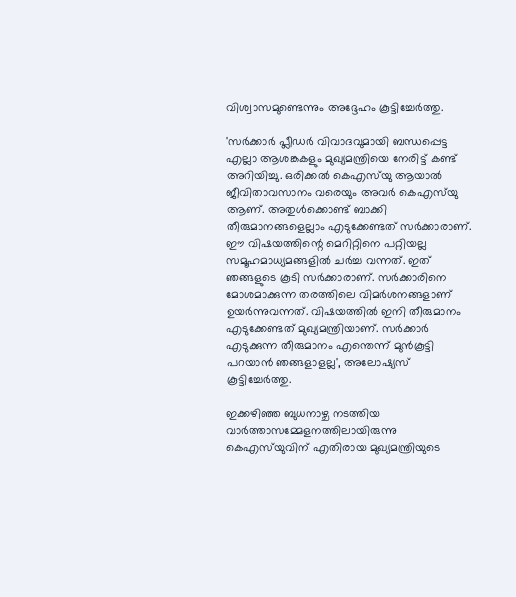വിശ്വാസമുണ്ടെന്നും അദ്ദേഹം കൂട്ടിച്ചേര്‍ത്തു.

'സര്‍ക്കാര്‍ പ്ലീഡര്‍ വിവാദവുമായി ബന്ധപ്പെട്ട എല്ലാ ആശങ്കകളും മുഖ്യമന്ത്രിയെ നേരിട്ട് കണ്ട് അറിയിച്ചു. ഒരിക്കല്‍ കെഎസ്‌യു ആയാല്‍ ജീവിതാവസാനം വരെയും അവര്‍ കെഎസ്‌യു ആണ്. അതുള്‍ക്കൊണ്ട് ബാക്കി തീരുമാനങ്ങളെല്ലാം എടുക്കേണ്ടത് സര്‍ക്കാരാണ്. ഈ വിഷയത്തിന്റെ മെറിറ്റിനെ പറ്റിയല്ല സമൂഹമാധ്യമങ്ങളില്‍ ചര്‍ച്ച വന്നത്. ഇത് ഞങ്ങളുടെ കൂടി സര്‍ക്കാരാണ്. സര്‍ക്കാരിനെ മോശമാക്കുന്ന തരത്തിലെ വിമര്‍ശനങ്ങളാണ് ഉയര്‍ന്നുവന്നത്. വിഷയത്തില്‍ ഇനി തീരുമാനം എടുക്കേണ്ടത് മുഖ്യമന്ത്രിയാണ്. സര്‍ക്കാര്‍ എടുക്കുന്ന തീരുമാനം എന്തെന്ന് മുന്‍കൂട്ടി പറയാന്‍ ഞങ്ങളാളല്ല', അലോഷ്യസ് കൂട്ടിച്ചേര്‍ത്തു.

ഇക്കഴിഞ്ഞ ബുധനാഴ്ച നടത്തിയ വാര്‍ത്താസമ്മേളനത്തിലായിരുന്നു കെഎസ്‌യുവിന് എതിരായ മുഖ്യമന്ത്രിയുടെ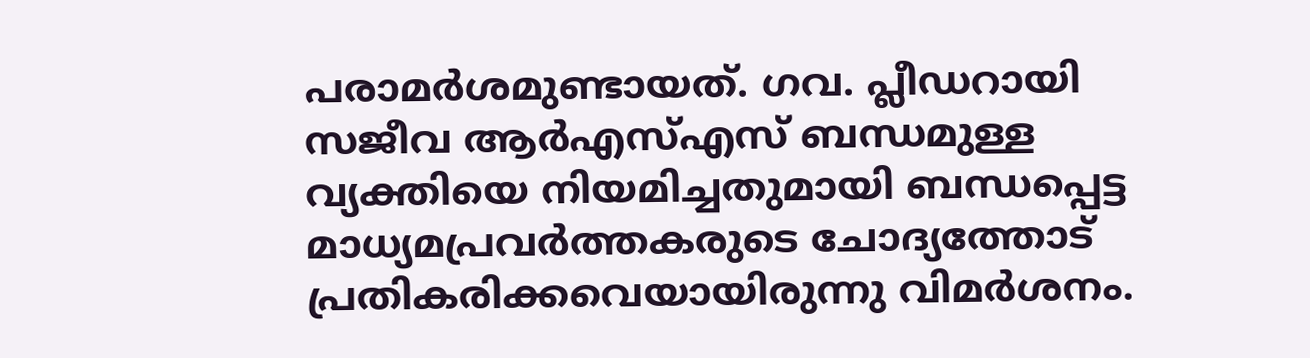പരാമര്‍ശമുണ്ടായത്. ഗവ. പ്ലീഡറായി സജീവ ആര്‍എസ്എസ് ബന്ധമുള്ള വ്യക്തിയെ നിയമിച്ചതുമായി ബന്ധപ്പെട്ട മാധ്യമപ്രവര്‍ത്തകരുടെ ചോദ്യത്തോട് പ്രതികരിക്കവെയായിരുന്നു വിമര്‍ശനം.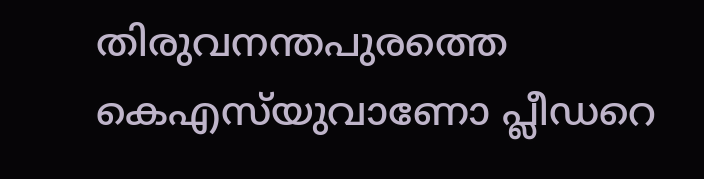തിരുവനന്തപുരത്തെ കെഎസ്‌യുവാണോ പ്ലീഡറെ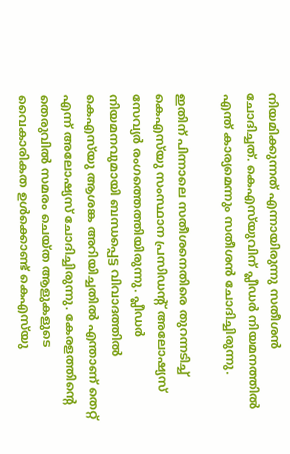നിയമിക്കുന്നത് എന്നായിരുന്നു സതീശന്‍ ചോദിച്ചത്. കെഎസ്‌യുവിന് പ്ലീഡര്‍ നിയമനത്തില്‍ എന്ത് കാര്യമെന്നും സതീശന്‍ ചോദിച്ചിരുന്നു.

ഇതിന് പിന്നാലെ സതീശനെതിരെ തുറന്നടിച്ച് കെഎസ്‌യു സംസ്ഥാന പ്രസിഡന്റ് അലോഷ്യസ് സേവ്യര്‍ രംഗത്തെത്തിയിരുന്നു. പ്ലീഡര്‍ നിയമനവുമായി ബന്ധപ്പെട്ട വിവാദത്തില്‍ കെഎസ്‌യു ആശങ്ക അറിയിച്ചതില്‍ എന്താണ് തെറ്റ് എന്ന് അലോഷ്യസ് ചോദിച്ചിരുന്നു. കേരളത്തിന്റെ തെരുവില്‍ സമരം ചെയ്ത ആളുകളുടെ വൈകാരികത ഉള്‍ക്കൊണ്ട് കെഎസ്‌യു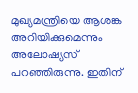മുഖ്യമന്ത്രിയെ ആശങ്ക അറിയിക്കുമെന്നും അലോഷ്യസ് പറഞ്ഞിരുന്നു. ഇതിന്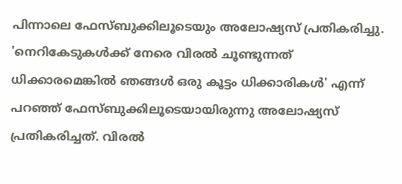പിന്നാലെ ഫേസ്ബുക്കിലൂടെയും അലോഷ്യസ് പ്രതികരിച്ചു. 'നെറികേടുകള്‍ക്ക് നേരെ വിരല്‍ ചൂണ്ടുന്നത് ധിക്കാരമെങ്കില്‍ ഞങ്ങള്‍ ഒരു കൂട്ടം ധിക്കാരികള്‍' എന്ന് പറഞ്ഞ് ഫേസ്ബുക്കിലൂടെയായിരുന്നു അലോഷ്യസ് പ്രതികരിച്ചത്. വിരല്‍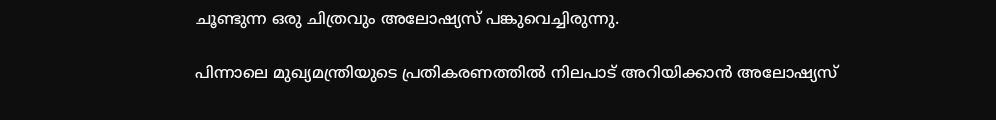ചൂണ്ടുന്ന ഒരു ചിത്രവും അലോഷ്യസ് പങ്കുവെച്ചിരുന്നു.

പിന്നാലെ മുഖ്യമന്ത്രിയുടെ പ്രതികരണത്തില്‍ നിലപാട് അറിയിക്കാൻ അലോഷ്യസ്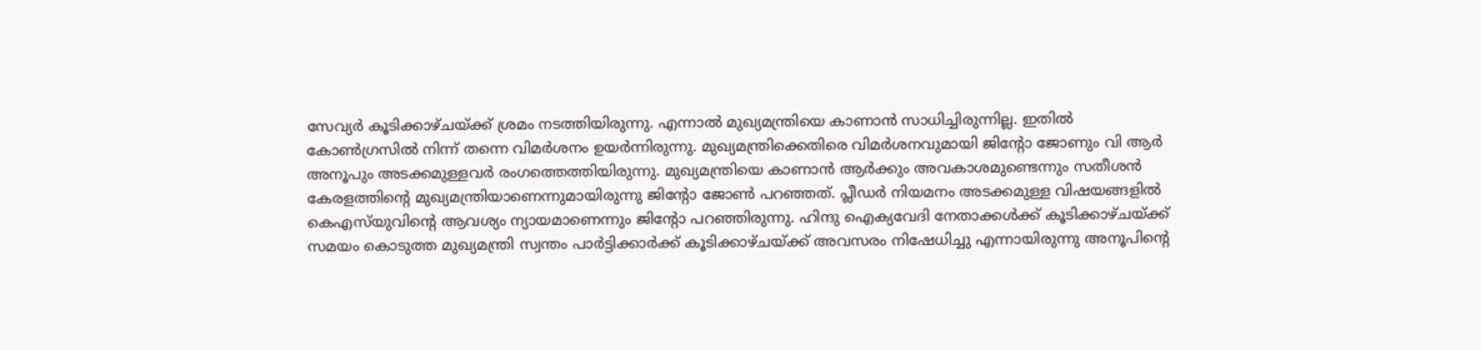സേവ്യര്‍ കൂടിക്കാഴ്ചയ്ക്ക് ശ്രമം നടത്തിയിരുന്നു. എന്നാല്‍ മുഖ്യമന്ത്രിയെ കാണാന്‍ സാധിച്ചിരുന്നില്ല. ഇതില്‍ കോണ്‍ഗ്രസില്‍ നിന്ന് തന്നെ വിമര്‍ശനം ഉയര്‍ന്നിരുന്നു. മുഖ്യമന്ത്രിക്കെതിരെ വിമര്‍ശനവുമായി ജിന്റോ ജോണും വി ആര്‍ അനൂപും അടക്കമുള്ളവര്‍ രംഗത്തെത്തിയിരുന്നു. മുഖ്യമന്ത്രിയെ കാണാന്‍ ആര്‍ക്കും അവകാശമുണ്ടെന്നും സതീശന്‍ കേരളത്തിന്റെ മുഖ്യമന്ത്രിയാണെന്നുമായിരുന്നു ജിന്റോ ജോണ്‍ പറഞ്ഞത്. പ്ലീഡര്‍ നിയമനം അടക്കമുള്ള വിഷയങ്ങളില്‍ കെഎസ്‌യുവിന്റെ ആവശ്യം ന്യായമാണെന്നും ജിന്റോ പറഞ്ഞിരുന്നു. ഹിന്ദു ഐക്യവേദി നേതാക്കള്‍ക്ക് കൂടിക്കാഴ്ചയ്ക്ക് സമയം കൊടുത്ത മുഖ്യമന്ത്രി സ്വന്തം പാര്‍ട്ടിക്കാര്‍ക്ക് കൂടിക്കാഴ്ചയ്ക്ക് അവസരം നിഷേധിച്ചു എന്നായിരുന്നു അനൂപിന്റെ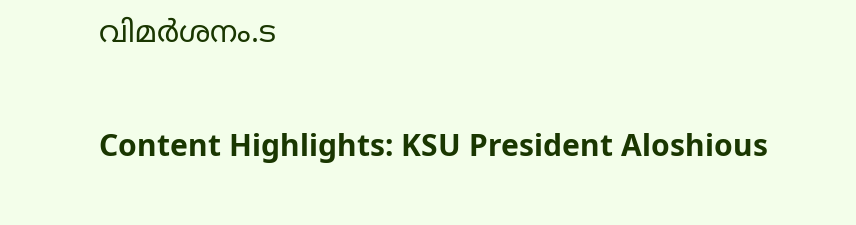വിമര്‍ശനം.ട

Content Highlights: KSU President Aloshious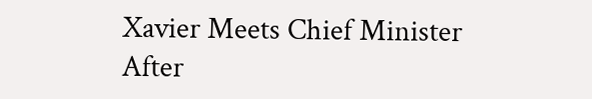Xavier Meets Chief Minister After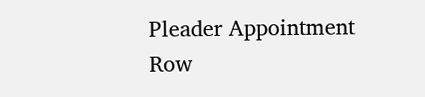Pleader Appointment Row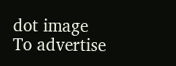dot image
To advertise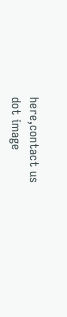here,contact us
dot image